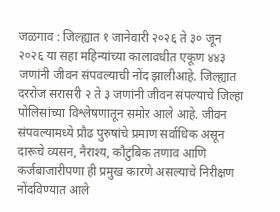जळगाव : जिल्ह्यात १ जानेवारी २०२६ ते ३० जून २०२६ या सहा महिन्यांच्या कालावधीत एकूण ४४३ जणांनी जीवन संपवल्याची नोंद झालीआहे. जिल्ह्यात दररोज सरासरी २ ते ३ जणांनी जीवन संपल्याचे जिल्हा पोलिसांच्या विश्लेषणातून समोर आले आहे. जीवन संपवल्यामध्ये प्रौढ पुरुषांचे प्रमाण सर्वाधिक असून दारूचे व्यसन, नैराश्य, कौटुंबिक तणाव आणि कर्जबाजारीपणा ही प्रमुख कारणे असल्याचे निरीक्षण नोंदविण्यात आले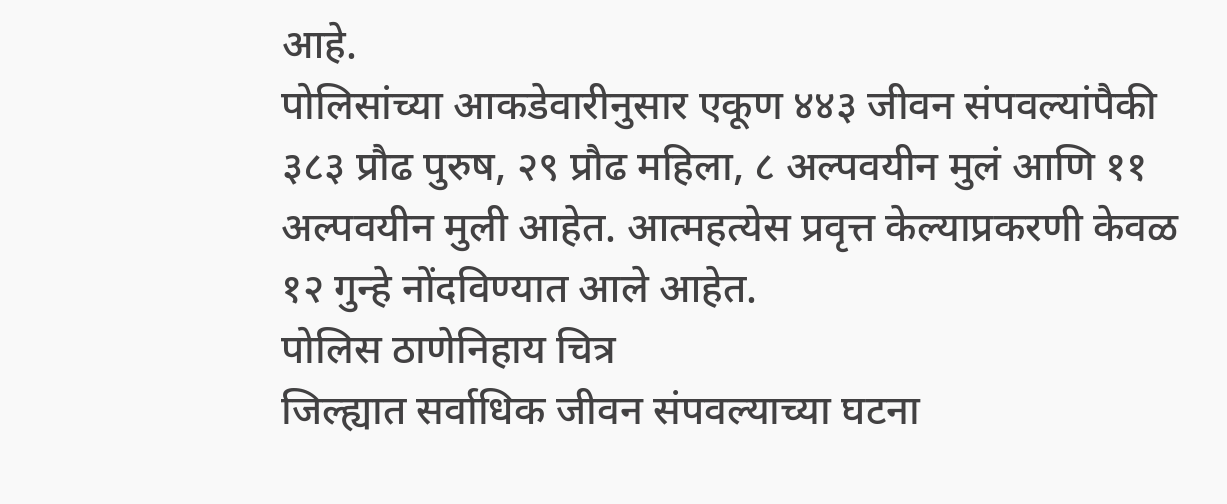आहे.
पोलिसांच्या आकडेवारीनुसार एकूण ४४३ जीवन संपवल्यांपैकी ३८३ प्रौढ पुरुष, २९ प्रौढ महिला, ८ अल्पवयीन मुलं आणि ११ अल्पवयीन मुली आहेत. आत्महत्येस प्रवृत्त केल्याप्रकरणी केवळ १२ गुन्हे नोंदविण्यात आले आहेत.
पोलिस ठाणेनिहाय चित्र
जिल्ह्यात सर्वाधिक जीवन संपवल्याच्या घटना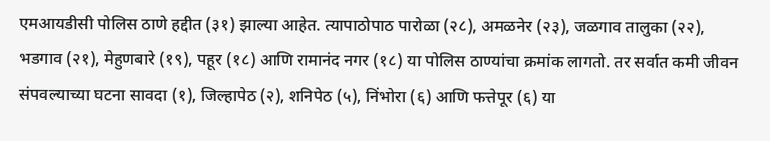एमआयडीसी पोलिस ठाणे हद्दीत (३१) झाल्या आहेत. त्यापाठोपाठ पारोळा (२८), अमळनेर (२३), जळगाव तालुका (२२), भडगाव (२१), मेहुणबारे (१९), पहूर (१८) आणि रामानंद नगर (१८) या पोलिस ठाण्यांचा क्रमांक लागतो. तर सर्वात कमी जीवन संपवल्याच्या घटना सावदा (१), जिल्हापेठ (२), शनिपेठ (५), निंभोरा (६) आणि फत्तेपूर (६) या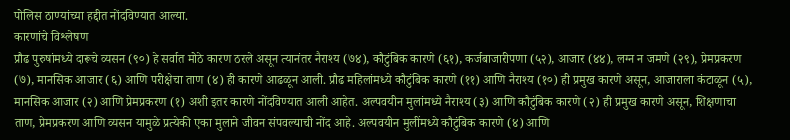पोलिस ठाण्यांच्या हद्दीत नोंदविण्यात आल्या.
कारणांचे विश्लेषण
प्रौढ पुरुषांमध्ये दारूचे व्यसन (९०) हे सर्वात मोठे कारण ठरले असून त्यानंतर नैराश्य (७४), कौटुंबिक कारणे (६१), कर्जबाजारीपणा (५२), आजार (४४), लग्न न जमणे (२९), प्रेमप्रकरण (७), मानसिक आजार (६) आणि परीक्षेचा ताण (४) ही कारणे आढळून आली. प्रौढ महिलांमध्ये कौटुंबिक कारणे (११) आणि नैराश्य (१०) ही प्रमुख कारणे असून, आजाराला कंटाळून (५), मानसिक आजार (२) आणि प्रेमप्रकरण (१) अशी इतर कारणे नोंदविण्यात आली आहेत. अल्पवयीन मुलांमध्ये नैराश्य (३) आणि कौटुंबिक कारणे (२) ही प्रमुख कारणे असून, शिक्षणाचा ताण, प्रेमप्रकरण आणि व्यसन यामुळे प्रत्येकी एका मुलाने जीवन संपवल्याची नोंद आहे. अल्पवयीन मुलींमध्ये कौटुंबिक कारणे (४) आणि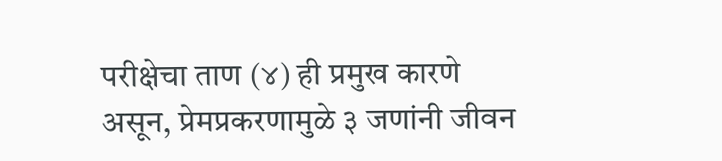परीक्षेचा ताण (४) ही प्रमुख कारणे असून, प्रेमप्रकरणामुळे ३ जणांनी जीवन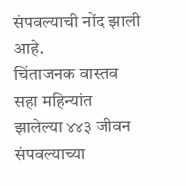संपवल्याची नोंद झाली आहे.
चिंताजनक वास्तव
सहा महिन्यांत झालेल्या ४४३ जीवन संपवल्याच्या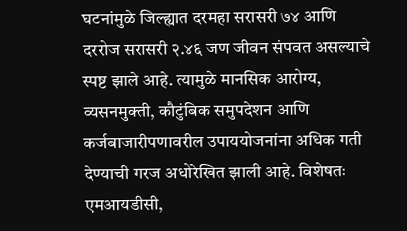घटनांमुळे जिल्ह्यात दरमहा सरासरी ७४ आणि दररोज सरासरी २.४६ जण जीवन संपवत असल्याचे स्पष्ट झाले आहे. त्यामुळे मानसिक आरोग्य, व्यसनमुक्ती, कौटुंबिक समुपदेशन आणि कर्जबाजारीपणावरील उपाययोजनांना अधिक गती देण्याची गरज अधोरेखित झाली आहे. विशेषतः एमआयडीसी,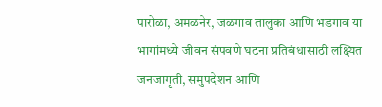पारोळा, अमळनेर, जळगाव तालुका आणि भडगाव या भागांमध्ये जीवन संपवणे घटना प्रतिबंधासाठी लक्ष्यित जनजागृती, समुपदेशन आणि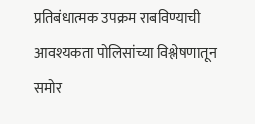प्रतिबंधात्मक उपक्रम राबविण्याची आवश्यकता पोलिसांच्या विश्लेषणातून समोर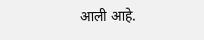आली आहे.